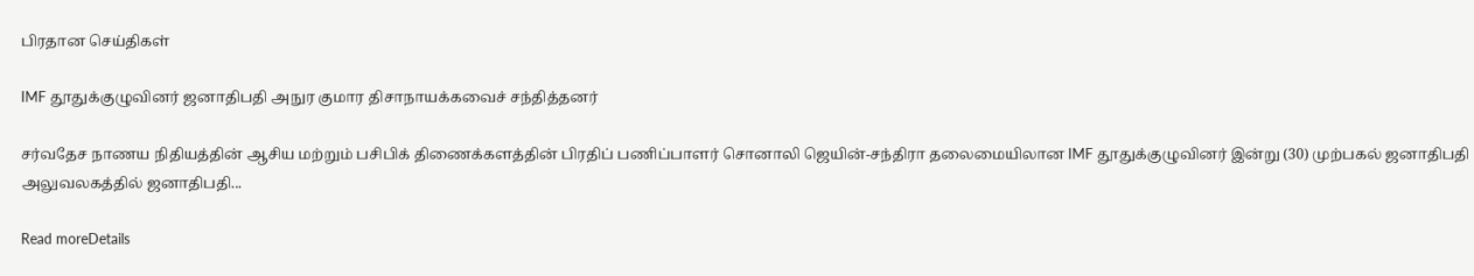பிரதான செய்திகள்

IMF தூதுக்குழுவினர் ஜனாதிபதி அநுர குமார திசாநாயக்கவைச் சந்தித்தனர்

சர்வதேச நாணய நிதியத்தின் ஆசிய மற்றும் பசிபிக் திணைக்களத்தின் பிரதிப் பணிப்பாளர் சொனாலி ஜெயின்-சந்திரா தலைமையிலான IMF தூதுக்குழுவினர் இன்று (30) முற்பகல் ஜனாதிபதி அலுவலகத்தில் ஜனாதிபதி...

Read moreDetails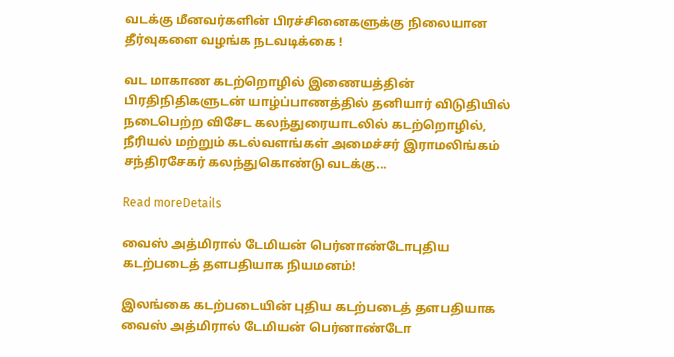வடக்கு மீனவர்களின் பிரச்சினைகளுக்கு நிலையான தீர்வுகளை வழங்க நடவடிக்கை !

வட மாகாண கடற்றொழில் இணையத்தின் பிரதிநிதிகளுடன் யாழ்ப்பாணத்தில் தனியார் விடுதியில் நடைபெற்ற விசேட கலந்துரையாடலில் கடற்றொழில், நீரியல் மற்றும் கடல்வளங்கள் அமைச்சர் இராமலிங்கம் சந்திரசேகர் கலந்துகொண்டு வடக்கு...

Read moreDetails

வைஸ் அத்மிரால் டேமியன் பெர்னாண்டோபுதிய கடற்படைத் தளபதியாக நியமனம்!

இலங்கை கடற்படையின் புதிய கடற்படைத் தளபதியாக வைஸ் அத்மிரால் டேமியன் பெர்னாண்டோ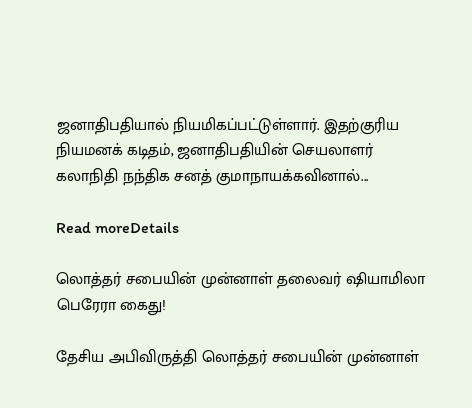ஜனாதிபதியால் நியமிகப்பட்டுள்ளார். இதற்குரிய நியமனக் கடிதம், ஜனாதிபதியின் செயலாளர் கலாநிதி நந்திக சனத் குமாநாயக்கவினால்...

Read moreDetails

லொத்தர் சபையின் முன்னாள் தலைவர் ஷியாமிலா பெரேரா கைது!

தேசிய அபிவிருத்தி லொத்தர் சபையின் முன்னாள்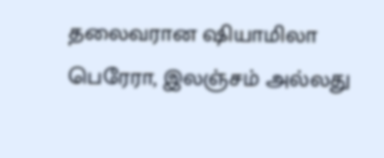தலைவரான ஷியாமிலா பெரேரா, இலஞ்சம் அல்லது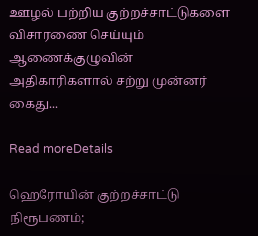ஊழல் பற்றிய குற்றச்சாட்டுகளை விசாரணை செய்யும் ஆணைக்குழுவின் அதிகாரிகளால் சற்று முன்னர் கைது...

Read moreDetails

ஹெரோயின் குற்றச்சாட்டு நிரூபணம்;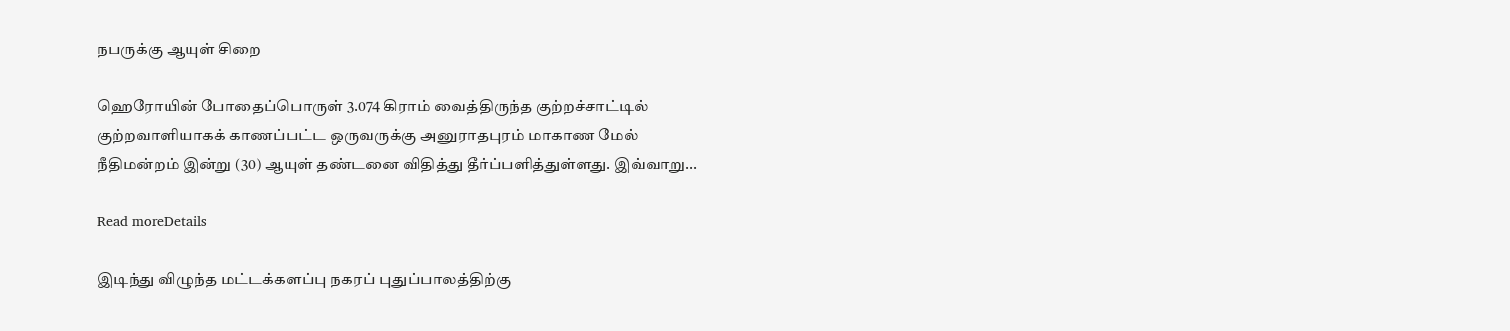நபருக்கு ஆயுள் சிறை

ஹெரோயின் போதைப்பொருள் 3.074 கிராம் வைத்திருந்த குற்றச்சாட்டில் குற்றவாளியாகக் காணப்பட்ட ஒருவருக்கு அனுராதபுரம் மாகாண மேல் நீதிமன்றம் இன்று (30) ஆயுள் தண்டனை விதித்து தீர்ப்பளித்துள்ளது. இவ்வாறு...

Read moreDetails

இடிந்து விழுந்த மட்டக்களப்பு நகரப் புதுப்பாலத்திற்கு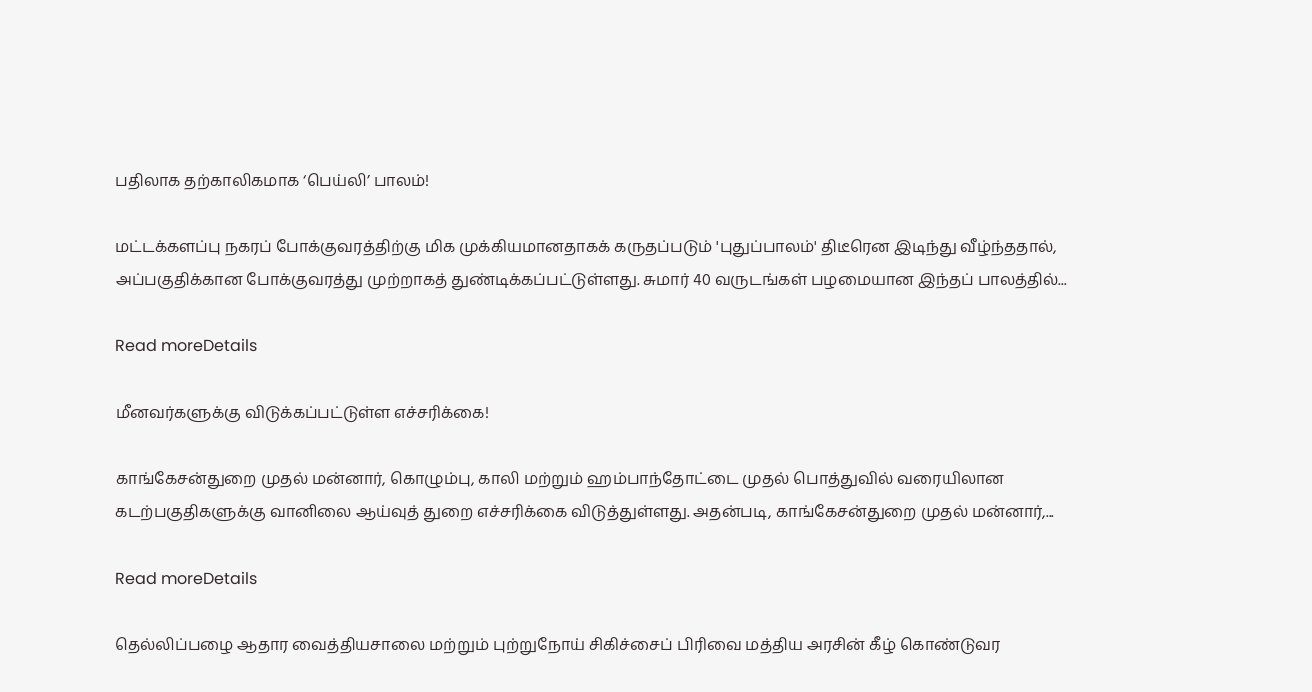பதிலாக தற்காலிகமாக ‘பெய்லி’ பாலம்!

மட்டக்களப்பு நகரப் போக்குவரத்திற்கு மிக முக்கியமானதாகக் கருதப்படும் 'புதுப்பாலம்' திடீரென இடிந்து வீழ்ந்ததால், அப்பகுதிக்கான போக்குவரத்து முற்றாகத் துண்டிக்கப்பட்டுள்ளது. சுமார் 40 வருடங்கள் பழமையான இந்தப் பாலத்தில்...

Read moreDetails

மீனவர்களுக்கு விடுக்கப்பட்டுள்ள எச்சரிக்கை!

காங்கேசன்துறை முதல் மன்னார், கொழும்பு, காலி மற்றும் ஹம்பாந்தோட்டை முதல் பொத்துவில் வரையிலான கடற்பகுதிகளுக்கு வானிலை ஆய்வுத் துறை எச்சரிக்கை விடுத்துள்ளது. அதன்படி, காங்கேசன்துறை முதல் மன்னார்,...

Read moreDetails

தெல்லிப்பழை ஆதார வைத்தியசாலை மற்றும் புற்றுநோய் சிகிச்சைப் பிரிவை மத்திய அரசின் கீழ் கொண்டுவர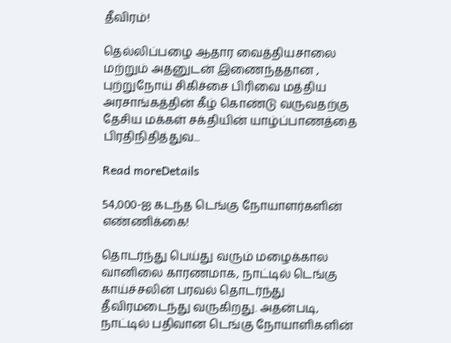தீவிரம்!

தெல்லிப்பழை ஆதார வைத்தியசாலை மற்றும் அதனுடன் இணைந்ததான , புற்றுநோய் சிகிச்சை பிரிவை மத்திய அரசாங்கத்தின் கீழ் கொண்டு வருவதற்கு தேசிய மக்கள் சக்தியின் யாழ்ப்பாணத்தை பிரதிநிதித்துவ...

Read moreDetails

54,000-ஐ கடந்த டெங்கு நோயாளர்களின் எண்ணிக்கை!

தொடர்ந்து பெய்து வரும் மழைக்கால வானிலை காரணமாக, நாட்டில் டெங்கு காய்ச்சலின் பரவல் தொடர்ந்து தீவிரமடைந்து வருகிறது. அதன்படி, நாட்டில் பதிவான டெங்கு நோயாளிகளின்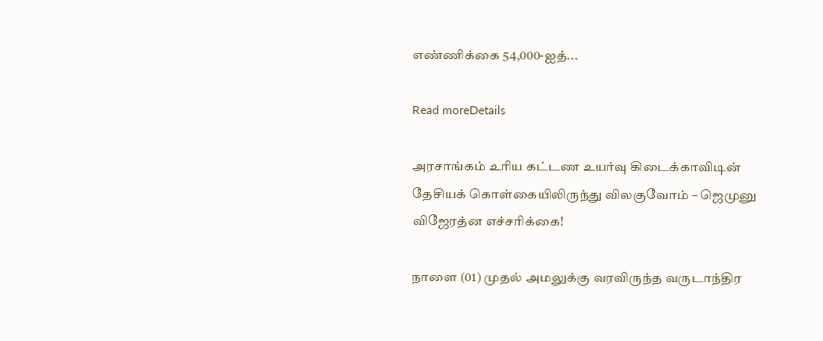எண்ணிக்கை 54,000-ஐத்...

Read moreDetails

அரசாங்கம் உரிய கட்டண உயர்வு கிடைக்காவிடின் தேசியக் கொள்கையிலிருந்து விலகுவோம் – ஜெமுனு விஜேரத்ன எச்சரிக்கை!

நாளை (01) முதல் அமலுக்கு வரவிருந்த வருடாந்திர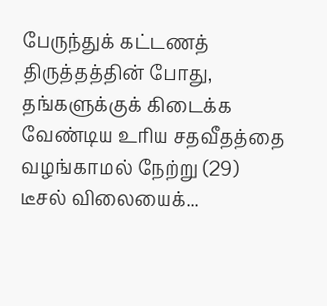பேருந்துக் கட்டணத் திருத்தத்தின் போது, தங்களுக்குக் கிடைக்க வேண்டிய உரிய சதவீதத்தை வழங்காமல் நேற்று (29) டீசல் விலையைக்...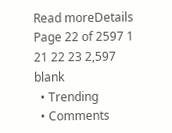Read moreDetails
Page 22 of 2597 1 21 22 23 2,597
blank
  • Trending
  • Comments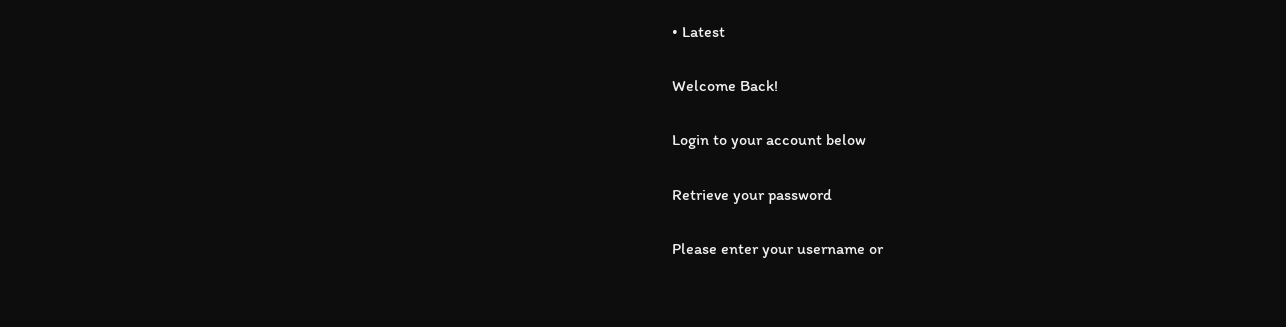• Latest

Welcome Back!

Login to your account below

Retrieve your password

Please enter your username or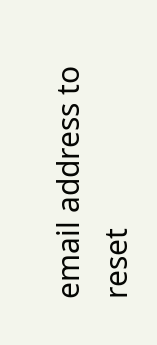email address to reset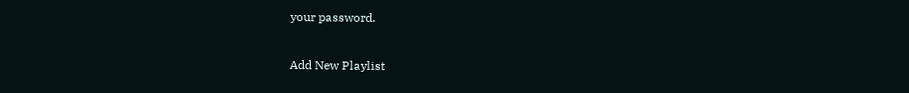your password.

Add New Playlist